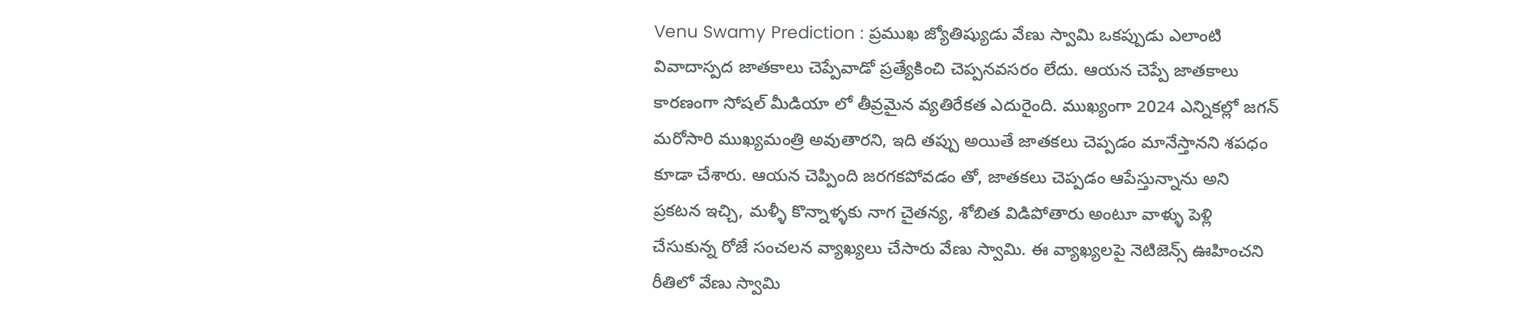Venu Swamy Prediction : ప్రముఖ జ్యోతిష్యుడు వేణు స్వామి ఒకప్పుడు ఎలాంటి వివాదాస్పద జాతకాలు చెప్పేవాడో ప్రత్యేకించి చెప్పనవసరం లేదు. ఆయన చెప్పే జాతకాలు కారణంగా సోషల్ మీడియా లో తీవ్రమైన వ్యతిరేకత ఎదురైంది. ముఖ్యంగా 2024 ఎన్నికల్లో జగన్ మరోసారి ముఖ్యమంత్రి అవుతారని, ఇది తప్పు అయితే జాతకలు చెప్పడం మానేస్తానని శపధం కూడా చేశారు. ఆయన చెప్పింది జరగకపోవడం తో, జాతకలు చెప్పడం ఆపేస్తున్నాను అని ప్రకటన ఇచ్చి, మళ్ళీ కొన్నాళ్ళకు నాగ చైతన్య, శోబిత విడిపోతారు అంటూ వాళ్ళు పెళ్లి చేసుకున్న రోజే సంచలన వ్యాఖ్యలు చేసారు వేణు స్వామి. ఈ వ్యాఖ్యలపై నెటిజెన్స్ ఊహించని రీతిలో వేణు స్వామి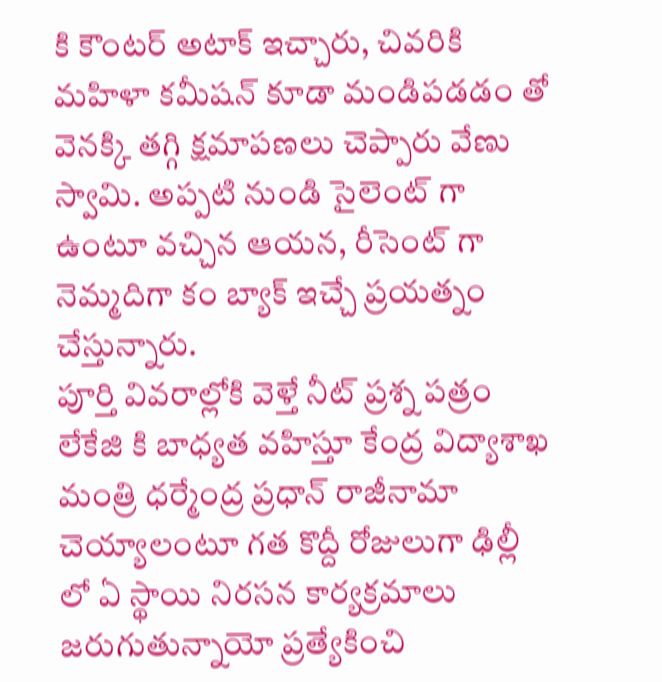కి కౌంటర్ అటాక్ ఇచ్చారు, చివరికి మహిళా కమీషన్ కూడా మండిపడడం తో వెనక్కి తగ్గి క్షమాపణలు చెప్పారు వేణు స్వామి. అప్పటి నుండి సైలెంట్ గా ఉంటూ వచ్చిన ఆయన, రీసెంట్ గా నెమ్మదిగా కం బ్యాక్ ఇచ్చే ప్రయత్నం చేస్తున్నారు.
పూర్తి వివరాల్లోకి వెళ్తే నీట్ ప్రశ్న పత్రం లేకేజి కి బాధ్యత వహిస్తూ కేంద్ర విద్యాశాఖ మంత్రి ధర్మేంద్ర ప్రధాన్ రాజీనామా చెయ్యాలంటూ గత కొద్దీ రోజులుగా ఢిల్లీ లో ఏ స్థాయి నిరసన కార్యక్రమాలు జరుగుతున్నాయో ప్రత్యేకించి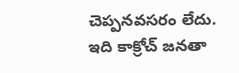చెప్పనవసరం లేదు. ఇది కాక్రోచ్ జనతా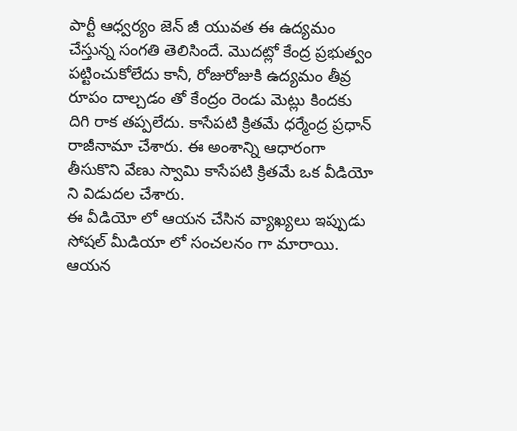పార్టీ ఆధ్వర్యం జెన్ జీ యువత ఈ ఉద్యమం చేస్తున్న సంగతి తెలిసిందే. మొదట్లో కేంద్ర ప్రభుత్వం పట్టించుకోలేదు కానీ, రోజురోజుకి ఉద్యమం తీవ్ర రూపం దాల్చడం తో కేంద్రం రెండు మెట్లు కిందకు దిగి రాక తప్పలేదు. కాసేపటి క్రితమే ధర్మేంద్ర ప్రధాన్ రాజీనామా చేశారు. ఈ అంశాన్ని ఆధారంగా తీసుకొని వేణు స్వామి కాసేపటి క్రితమే ఒక వీడియో ని విడుదల చేశారు.
ఈ వీడియో లో ఆయన చేసిన వ్యాఖ్యలు ఇప్పుడు సోషల్ మీడియా లో సంచలనం గా మారాయి. ఆయన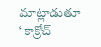మాట్లాడుతూ ‘ కాక్రోచ్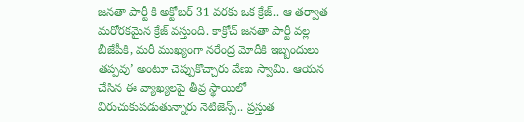జనతా పార్టీ కి అక్టోబర్ 31 వరకు ఒక క్రేజ్.. ఆ తర్వాత మరోరకమైన క్రేజ్ వస్తుంది. కాక్రోచ్ జనతా పార్టీ వల్ల బీజేపీకి, మరీ ముఖ్యంగా నరేంద్ర మోదీకి ఇబ్బందులు తప్పవు’ అంటూ చెప్పుకొచ్చారు వేణు స్వామి. ఆయన చేసిన ఈ వ్యాఖ్యలపై తీవ్ర స్థాయిలో విరుచుకుపడుతున్నారు నెటిజెన్స్.. ప్రస్తుత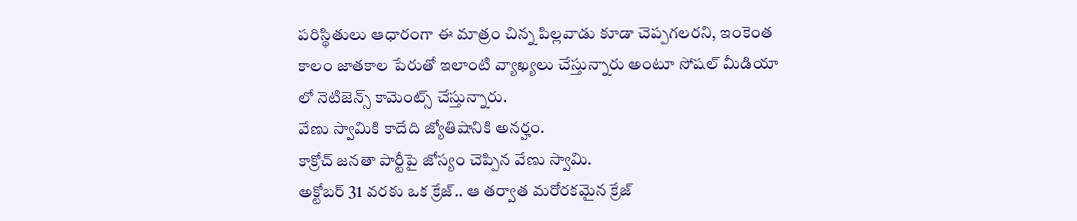పరిస్థితులు ఆధారంగా ఈ మాత్రం చిన్న పిల్లవాడు కూడా చెప్పగలరని, ఇంకెంత కాలం జాతకాల పేరుతో ఇలాంటి వ్యాఖ్యలు చేస్తున్నారు అంటూ సోషల్ మీడియా లో నెటిజెన్స్ కామెంట్స్ చేస్తున్నారు.
వేణు స్వామికి కాదేది జ్యోతిషానికి అనర్హం.
కాక్రోచ్ జనతా పార్టీపై జోస్యం చెప్పిన వేణు స్వామి.
అక్టోబర్ 31 వరకు ఒక క్రేజ్.. ఆ తర్వాత మరోరకమైన క్రేజ్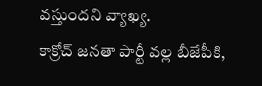వస్తుందని వ్యాఖ్య.
కాక్రోచ్ జనతా పార్టీ వల్ల బీజేపీకి,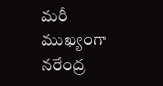మరీ ముఖ్యంగా నరేంద్ర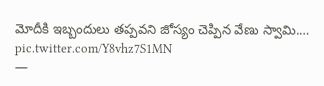మోదీకి ఇబ్బందులు తప్పవని జోస్యం చెప్పిన వేణు స్వామి.… pic.twitter.com/Y8vhz7S1MN
—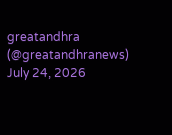greatandhra (@greatandhranews) July 24, 2026